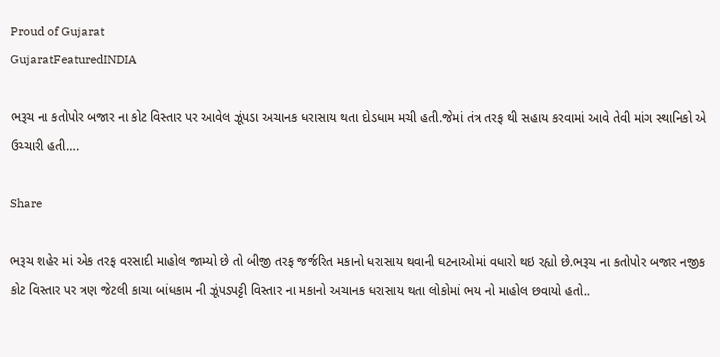Proud of Gujarat
GujaratFeaturedINDIA

ભરૂચ ના કતોપોર બજાર ના કોટ વિસ્તાર પર આવેલ ઝૂંપડા અચાનક ધરાસાય થતા દોડધામ મચી હતી.જેમાં તંત્ર તરફ થી સહાય કરવામાં આવે તેવી માંગ સ્થાનિકો એ ઉચ્ચારી હતી….

Share

ભરૂચ શહેર માં એક તરફ વરસાદી માહોલ જામ્યો છે તો બીજી તરફ જર્જરિત મકાનો ધરાસાય થવાની ઘટનાઓમાં વધારો થઇ રહ્યો છે.ભરૂચ ના કતોપોર બજાર નજીક કોટ વિસ્તાર પર ત્રણ જેટલી કાચા બાંધકામ ની ઝૂંપડપટ્ટી વિસ્તાર ના મકાનો અચાનક ધરાસાય થતા લોકોમાં ભય નો માહોલ છવાયો હતો..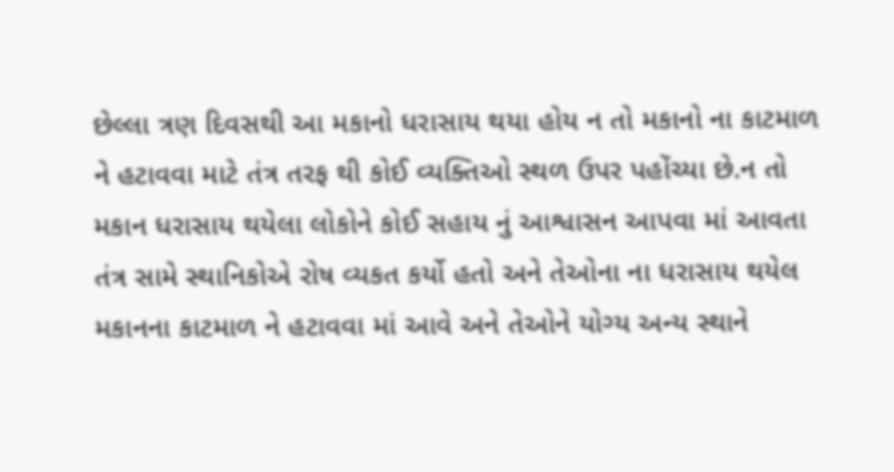છેલ્લા ત્રણ દિવસથી આ મકાનો ધરાસાય થયા હોય ન તો મકાનો ના કાટમાળ ને હટાવવા માટે તંત્ર તરફ થી કોઈ વ્યક્તિઓ સ્થળ ઉપર પહોંચ્યા છે.ન તો મકાન ધરાસાય થયેલા લોકોને કોઈ સહાય નું આશ્વાસન આપવા માં આવતા તંત્ર સામે સ્થાનિકોએ રોષ વ્યકત કર્યો હતો અને તેઓના ના ધરાસાય થયેલ મકાનના કાટમાળ ને હટાવવા માં આવે અને તેઓને યોગ્ય અન્ય સ્થાને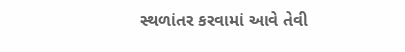સ્થળાંતર કરવામાં આવે તેવી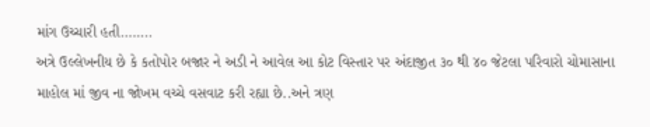માંગ ઉચ્ચારી હતી……..
અત્રે ઉલ્લેખનીય છે કે કતોપોર બજાર ને અડી ને આવેલ આ કોટ વિસ્તાર પર અંદાજીત ૩૦ થી ૪૦ જેટલા પરિવારો ચોમાસાના માહોલ માં જીવ ના જોખમ વચ્ચે વસવાટ કરી રહ્યા છે..અને ત્રણ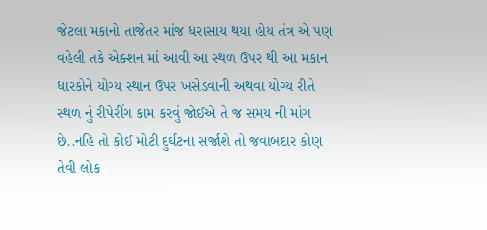જેટલા મકાનો તાજેતર માંજ ધરાસાય થયા હોય તંત્ર એ પણ વહેલી તકે એક્શન માં આવી આ સ્થળ ઉપર થી આ મકાન ધારકોને યોગ્ય સ્થાન ઉપર ખસેડવાની અથવા યોગ્ય રીતે સ્થળ નું રીપેરીંગ કામ કરવું જોઈએ તે જ સમય ની માંગ છે..નહિ તો કોઈ મોટી દુર્ઘટના સર્જાશે તો જવાબદાર કોણ તેવી લોક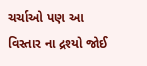ચર્ચાઓ પણ આ વિસ્તાર ના દ્રશ્યો જોઈ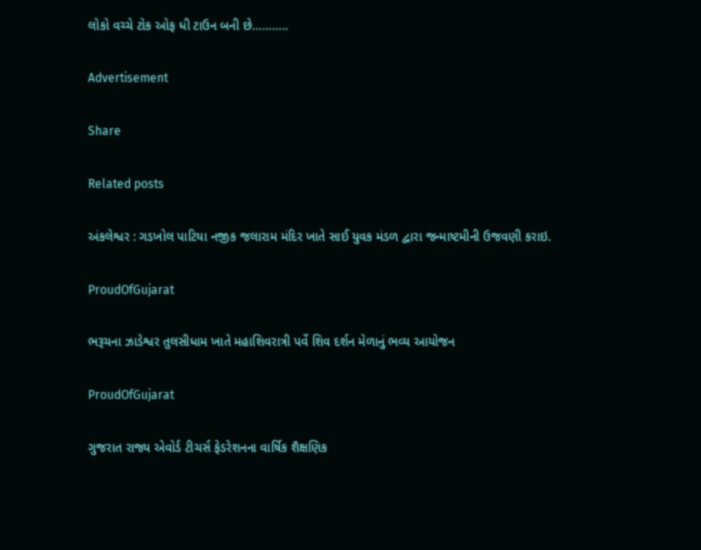લોકો વચ્ચે ટોક ઓફ ધી ટાઉન બની છે………..

Advertisement

Share

Related posts

અંકલેશ્વર : ગડખોલ પાટિયા નજીક જલારામ મંદિર ખાતે સાઈ યુવક મંડળ દ્વારા જન્માષ્ટમીની ઉજવણી કરાઇ.

ProudOfGujarat

ભરૂચના ઝાડેશ્વર તુલસીધામ ખાતે મહાશિવરાત્રી પર્વે શિવ દર્શન મેળાનું ભવ્ય આયોજન

ProudOfGujarat

ગુજરાત રાજ્ય એવોર્ડ ટીચર્સ ફેડરેશનના વાર્ષિક શૈક્ષણિક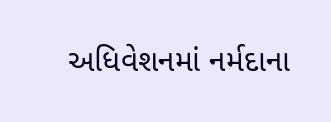અધિવેશનમાં નર્મદાના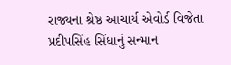રાજ્યના શ્રેષ્ઠ આચાર્ય એવોર્ડ વિજેતા પ્રદીપસિંહ સિંધાનું સન્માન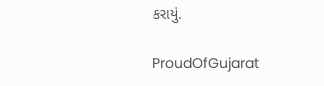કરાયું.

ProudOfGujarat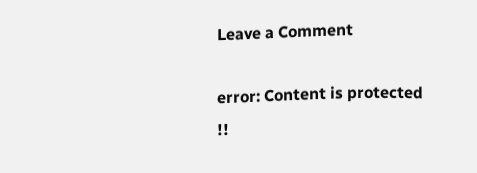Leave a Comment

error: Content is protected !!